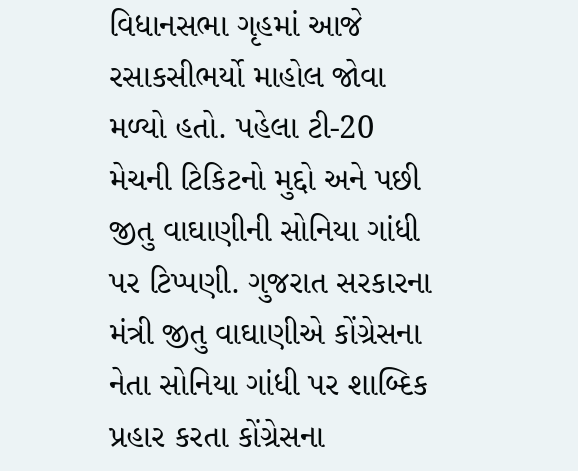વિધાનસભા ગૃહમાં આજે રસાકસીભર્યો માહોલ જોવા મળ્યો હતો. પહેલા ટી-20 મેચની ટિકિટનો મુદ્દો અને પછી જીતુ વાઘાણીની સોનિયા ગાંધી પર ટિપ્પણી. ગુજરાત સરકારના મંત્રી જીતુ વાઘાણીએ કોંગ્રેસના નેતા સોનિયા ગાંધી પર શાબ્દિક પ્રહાર કરતા કોંગ્રેસના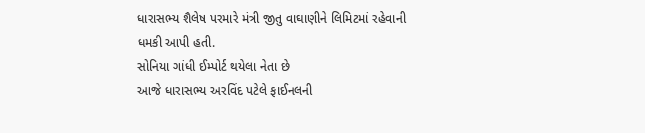ધારાસભ્ય શૈલેષ પરમારે મંત્રી જીતુ વાઘાણીને લિમિટમાં રહેવાની ધમકી આપી હતી.
સોનિયા ગાંધી ઈમ્પોર્ટ થયેલા નેતા છે
આજે ધારાસભ્ય અરવિંદ પટેલે ફાઈનલની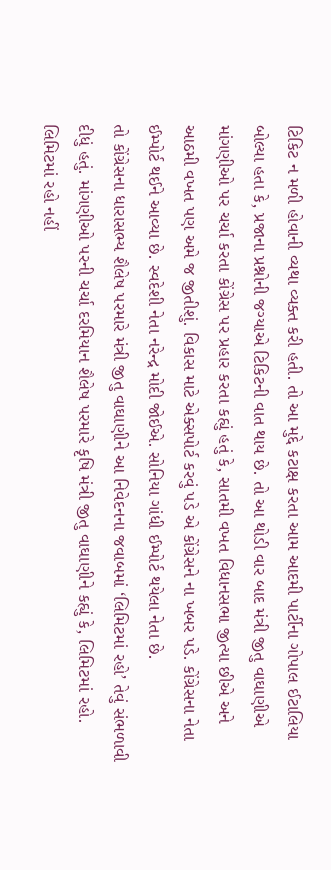ટિકિટ ન મળી હોવાની વ્યથા વ્યક્ત કરી હતી. તો આ મુદ્દે કટાક્ષ કરતા આમ આદમી પાર્ટીના ગોપાલ ઈટાલિયા બોલ્યા હતા કે, પ્રજાના પ્રશ્નોની જગ્યાએ ટિકિટની વાત થાય છે. તો આ થોડી વાર બાદ મંત્રી જીતુ વાઘાણીએ માંગણીઓ પર ચર્ચા કરતા કોંગ્રેસ પર પ્રહાર કરતા કહ્યું હતું કે, સાતમી વખત વિધાનસભા જીત્યા છીએ અને આઠમી વખત પણ અમે જ જીતીશું. વિકાસ માટે એક્સપોર્ટ કરવું પડે એ કોંગ્રેસને ના ખબર પડે. કોંગ્રેસના નેતા ઈમ્પોર્ટ થઈને આવ્યા છે. સ્વદેશી નેતા નરેન્દ્ર મોદી જોઈએ. સોનિયા ગાંધી ઈમ્પોર્ટ થયેલા નેતા છે.
તો કોંગ્રેસના ધારાસભ્ય શૈલેષ પરમારે મંત્રી જીતુ વાઘાણીને આ નિવેદનના જવાબમાં ‘લિમિટમાં રહો’ તેવું સંભળાવી દીધું હતું. માંગણીઓ પરની ચર્ચા દરમિયાન શૈલેષ પરમારે કૃષિ મંત્રી જીતુ વાઘાણીને કહ્યું કે, લિમિટમાં રહો. લિમિટમાં રહો નહીં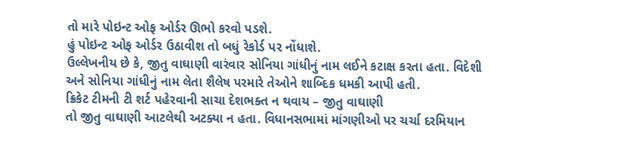તો મારે પોઇન્ટ ઓફ ઓર્ડર ઊભો કરવો પડશે.
હું પોઇન્ટ ઓફ ઓર્ડર ઉઠાવીશ તો બધું રેકોર્ડ પર નોંધાશે.
ઉલ્લેખનીય છે કે, જીતુ વાઘાણી વારંવાર સોનિયા ગાંધીનું નામ લઈને કટાક્ષ કરતા હતા. વિદેશી અને સોનિયા ગાંધીનું નામ લેતા શૈલેષ પરમારે તેઓને શાબ્દિક ધમકી આપી હતી.
ક્રિકેટ ટીમની ટી શર્ટ પહેરવાની સાચા દેશભક્ત ન થવાય – જીતુ વાઘાણી
તો જીતુ વાઘાણી આટલેથી અટક્યા ન હતા. વિધાનસભામાં માંગણીઓ પર ચર્ચા દરમિયાન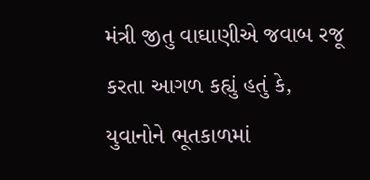મંત્રી જીતુ વાઘાણીએ જવાબ રજૂ કરતા આગળ કહ્યું હતું કે, યુવાનોને ભૂતકાળમાં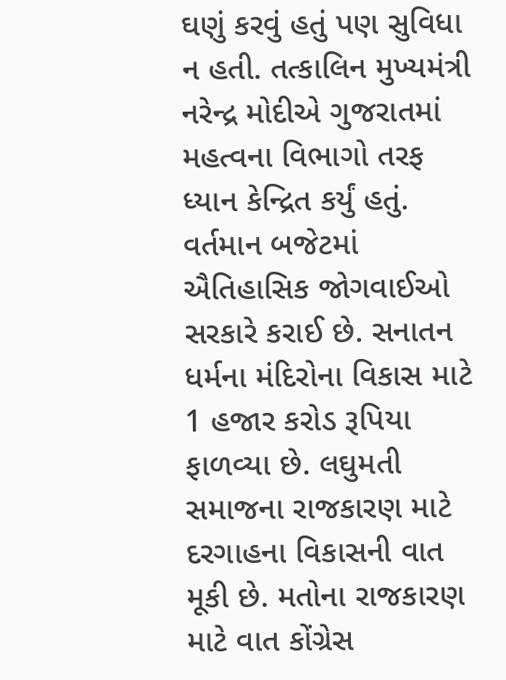ઘણું કરવું હતું પણ સુવિધા ન હતી. તત્કાલિન મુખ્યમંત્રી નરેન્દ્ર મોદીએ ગુજરાતમાં મહત્વના વિભાગો તરફ ધ્યાન કેન્દ્રિત કર્યું હતું. વર્તમાન બજેટમાં ઐતિહાસિક જોગવાઈઓ સરકારે કરાઈ છે. સનાતન ધર્મના મંદિરોના વિકાસ માટે 1 હજાર કરોડ રૂપિયા ફાળવ્યા છે. લઘુમતી સમાજના રાજકારણ માટે દરગાહના વિકાસની વાત મૂકી છે. મતોના રાજકારણ માટે વાત કોંગ્રેસ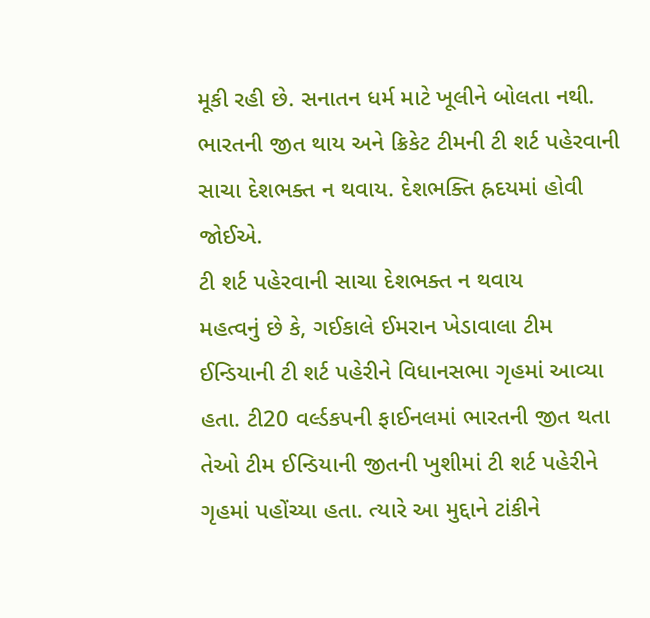મૂકી રહી છે. સનાતન ધર્મ માટે ખૂલીને બોલતા નથી. ભારતની જીત થાય અને ક્રિકેટ ટીમની ટી શર્ટ પહેરવાની સાચા દેશભક્ત ન થવાય. દેશભક્તિ હ્રદયમાં હોવી જોઈએ.
ટી શર્ટ પહેરવાની સાચા દેશભક્ત ન થવાય
મહત્વનું છે કે, ગઈકાલે ઈમરાન ખેડાવાલા ટીમ ઈન્ડિયાની ટી શર્ટ પહેરીને વિધાનસભા ગૃહમાં આવ્યા હતા. ટી20 વર્લ્ડકપની ફાઈનલમાં ભારતની જીત થતા તેઓ ટીમ ઈન્ડિયાની જીતની ખુશીમાં ટી શર્ટ પહેરીને ગૃહમાં પહોંચ્યા હતા. ત્યારે આ મુદ્દાને ટાંકીને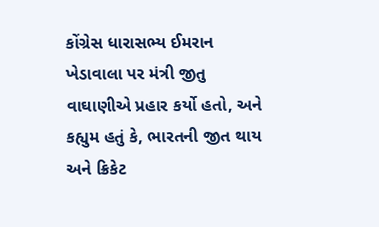કોંગ્રેસ ધારાસભ્ય ઈમરાન ખેડાવાલા પર મંત્રી જીતુ વાઘાણીએ પ્રહાર કર્યો હતો, અને કહ્યુમ હતું કે, ભારતની જીત થાય અને ક્રિકેટ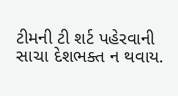ટીમની ટી શર્ટ પહેરવાની સાચા દેશભક્ત ન થવાય.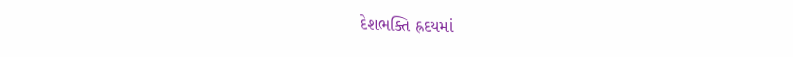દેશભક્તિ હ્રદયમાં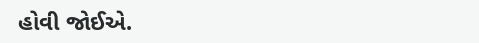હોવી જોઈએ.